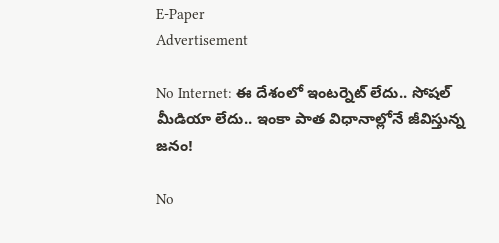E-Paper
Advertisement

No Internet: ఈ దేశంలో ఇంటర్నెట్ లేదు.. సోషల్ మీడియా లేదు.. ఇంకా పాత విధానాల్లోనే జీవిస్తున్న జనం!

No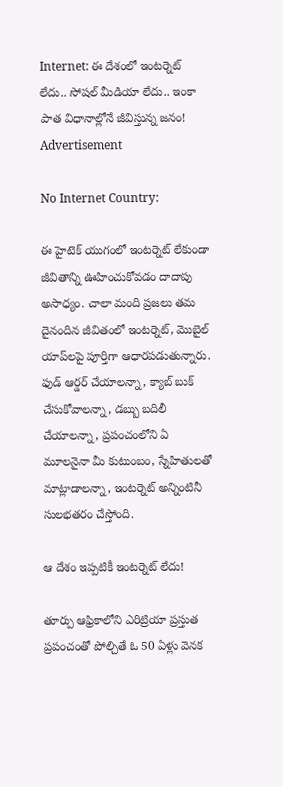Internet: ఈ దేశంలో ఇంటర్నెట్ లేదు.. సోషల్ మీడియా లేదు.. ఇంకా పాత విధానాల్లోనే జీవిస్తున్న జనం!
Advertisement

No Internet Country:

ఈ హైటెక్ యుగంలో ఇంటర్నెట్ లేకుండా జీవితాన్ని ఊహించుకోవడం దాదాపు అసాధ్యం. చాలా మంది ప్రజలు తమ దైనందిన జీవితంలో ఇంటర్నెట్, మొబైల్ యాప్‌లపై పూర్తిగా ఆధారపడుతున్నారు. ఫుడ్ ఆర్డర్ చేయాలన్నా, క్యాబ్ బుక్ చేసుకోవాలన్నా, డబ్బు బదిలీ చేయాలన్నా, ప్రపంచంలోని ఏ మూలనైనా మీ కుటుంబం, స్నేహితులతో మాట్లాడాలన్నా, ఇంటర్నెట్ అన్నింటినీ  సులభతరం చేస్తోంది.

ఆ దేశం ఇప్పటికీ ఇంటర్నెట్‌ లేదు!

తూర్పు ఆఫ్రికాలోని ఎరిట్రియా ప్రస్తుత ప్రపంచంతో పోల్చితే ఓ 50 ఏళ్లు వెనక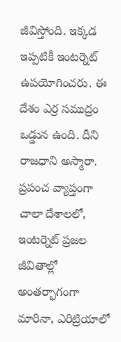జీవిస్తోంది. ఇక్కడ ఇప్పటికీ ఇంటర్నెట్ ఉపయోగించరు. ఈ దేశం ఎర్ర సముద్రం ఒడ్డున ఉంది. దీని రాజధాని అస్మారా. ప్రపంచ వ్యాప్తంగా చాలా దేశాలలో, ఇంటర్నెట్ ప్రజల జీవితాల్లో అంతర్భాగంగా మారినా, ఎరిట్రియాలో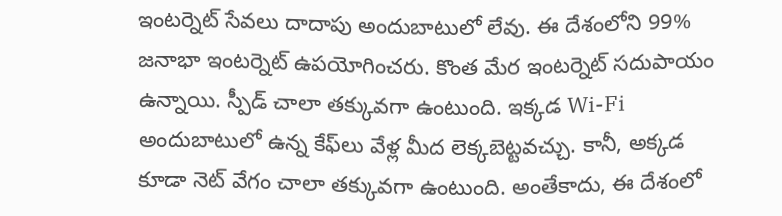ఇంటర్నెట్ సేవలు దాదాపు అందుబాటులో లేవు. ఈ దేశంలోని 99% జనాభా ఇంటర్నెట్ ఉపయోగించరు. కొంత మేర ఇంటర్నెట్ సదుపాయం ఉన్నాయి. స్పీడ్ చాలా తక్కువగా ఉంటుంది. ఇక్కడ Wi-Fi అందుబాటులో ఉన్న కేఫ్‌లు వేళ్ల మీద లెక్కబెట్టవచ్చు. కానీ, అక్కడ కూడా నెట్ వేగం చాలా తక్కువగా ఉంటుంది. అంతేకాదు, ఈ దేశంలో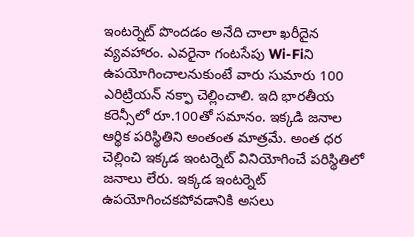ఇంటర్నెట్‌ పొందడం అనేది చాలా ఖరీదైన వ్యవహారం. ఎవరైనా గంటసేపు Wi-Fiని ఉపయోగించాలనుకుంటే వారు సుమారు 100 ఎరిట్రియన్ నక్ఫా చెల్లించాలి. ఇది భారతీయ కరెన్సీలో రూ.100తో సమానం. ఇక్కడి జనాల ఆర్థిక పరిస్థితిని అంతంత మాత్రమే. అంత ధర చెల్లించి ఇక్కడ ఇంటర్నెట్ వినియోగించే పరిస్థితిలో జనాలు లేరు. ఇక్కడ ఇంటర్నెట్ ఉపయోగించకపోవడానికి అసలు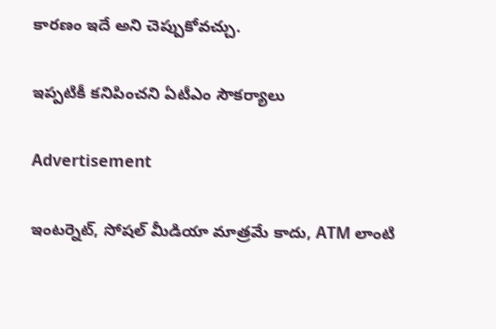కారణం ఇదే అని చెప్పుకోవచ్చు.

ఇప్పటికీ కనిపించని ఏటీఎం సౌకర్యాలు

Advertisement

ఇంటర్నెట్, సోషల్ మీడియా మాత్రమే కాదు, ATM లాంటి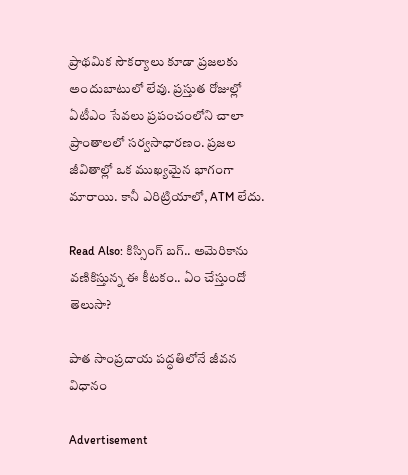ప్రాథమిక సౌకర్యాలు కూడా ప్రజలకు అందుబాటులో లేవు. ప్రస్తుత రోజుల్లో ఏటీఎం సేవలు ప్రపంచంలోని చాలా ప్రాంతాలలో సర్వసాధారణం. ప్రజల జీవితాల్లో ఒక ముఖ్యమైన భాగంగా మారాయి. కానీ ఎరిట్రియాలో, ATM లేదు.

Read Also: కిస్సింగ్ బగ్.. అమెరికాను వణికిస్తున్న ఈ కీటకం.. ఏం చేస్తుందో తెలుసా?

పాత సాంప్రదాయ పద్ధతిలోనే జీవన విధానం

Advertisement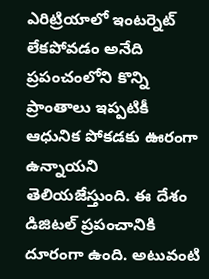ఎరిట్రియాలో ఇంటర్నెట్ లేకపోవడం అనేది ప్రపంచంలోని కొన్ని ప్రాంతాలు ఇప్పటికీ ఆధునిక పోకడకు ఊరంగా ఉన్నాయని తెలియజేస్తుంది. ఈ దేశం డిజిటల్ ప్రపంచానికి దూరంగా ఉంది. అటువంటి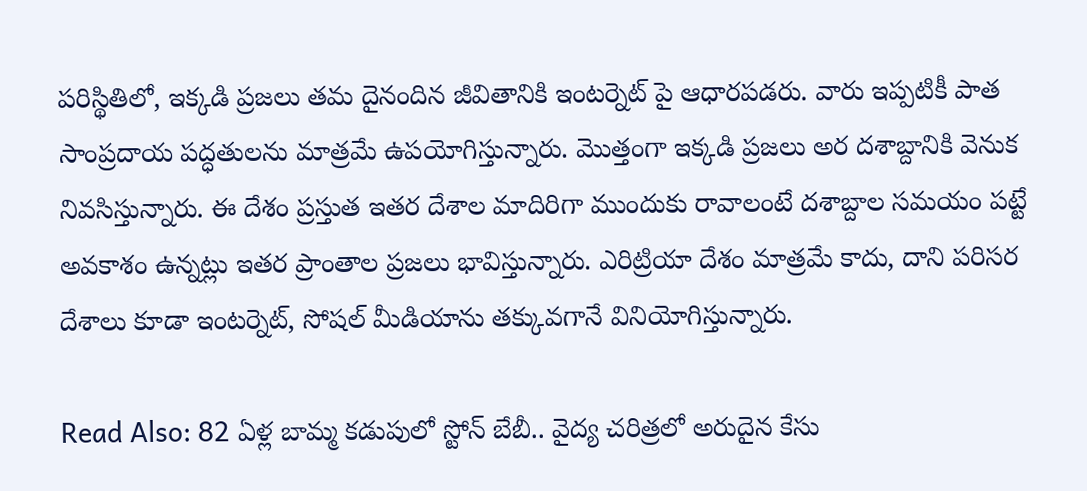పరిస్థితిలో, ఇక్కడి ప్రజలు తమ దైనందిన జీవితానికి ఇంటర్నెట్ పై ఆధారపడరు. వారు ఇప్పటికీ పాత సాంప్రదాయ పద్ధతులను మాత్రమే ఉపయోగిస్తున్నారు. మొత్తంగా ఇక్కడి ప్రజలు అర దశాబ్దానికి వెనుక నివసిస్తున్నారు. ఈ దేశం ప్రస్తుత ఇతర దేశాల మాదిరిగా ముందుకు రావాలంటే దశాబ్దాల సమయం పట్టే అవకాశం ఉన్నట్లు ఇతర ప్రాంతాల ప్రజలు భావిస్తున్నారు. ఎరిట్రియా దేశం మాత్రమే కాదు, దాని పరిసర దేశాలు కూడా ఇంటర్నెట్, సోషల్ మీడియాను తక్కువగానే వినియోగిస్తున్నారు.

Read Also: 82 ఏళ్ల బామ్మ కడుపులో స్టోన్ బేబీ.. వైద్య చరిత్రలో అరుదైన కేసు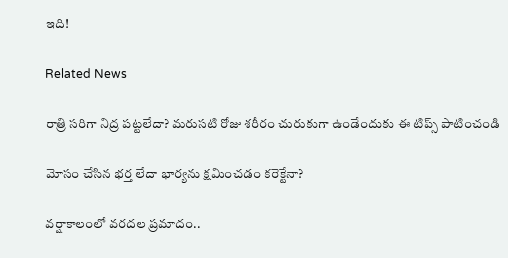ఇది!

Related News

రాత్రి సరిగా నిద్ర పట్టలేదా? మరుసటి రోజు శరీరం చురుకుగా ఉండేందుకు ఈ టిప్స్ పాటించండి

మోసం చేసిన భర్త లేదా భార్యను క్షమించడం కరెక్టేనా?

వర్షాకాలంలో వరదల ప్రమాదం..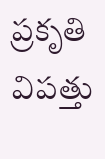ప్రకృతి విపత్తు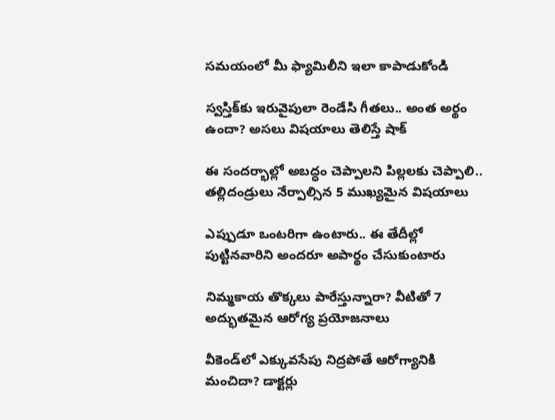సమయంలో మీ ఫ్యామిలీని ఇలా కాపాడుకోండి

స్వస్తిక్‌కు ఇరువైపులా రెండేసి గీతలు.. అంత అర్థం ఉందా? అసలు విషయాలు తెలిస్తే షాక్

ఈ సందర్భాల్లో అబద్ధం చెప్పాలని పిల్లలకు చెప్పాలి.. తల్లిదండ్రులు నేర్పాల్సిన 5 ముఖ్యమైన విషయాలు

ఎప్పుడూ ఒంటరిగా ఉంటారు.. ఈ తేదీల్లో పుట్టినవారిని అందరూ అపార్థం చేసుకుంటారు

నిమ్మకాయ తొక్కలు పారేస్తున్నారా? వీటితో 7 అద్భుతమైన ఆరోగ్య ప్రయోజనాలు

వీకెండ్‌లో ఎక్కువసేపు నిద్రపోతే ఆరోగ్యానికి మంచిదా? డాక్టర్లు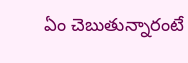ఏం చెబుతున్నారంటే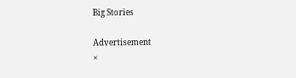Big Stories

Advertisement
×